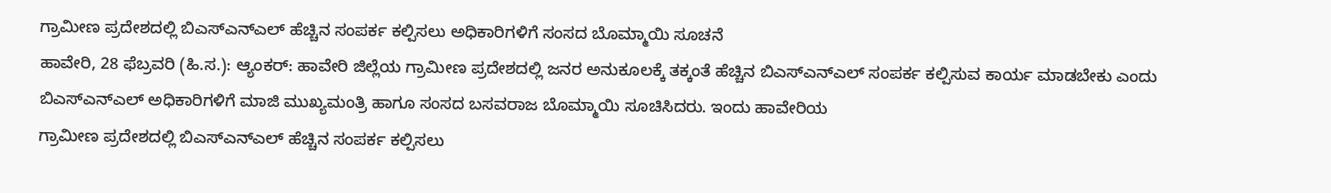ಗ್ರಾಮೀಣ ಪ್ರದೇಶದಲ್ಲಿ ಬಿಎಸ್ಎನ್ಎಲ್ ಹೆಚ್ಚಿನ ಸಂಪರ್ಕ ಕಲ್ಪಿಸಲು ಅಧಿಕಾರಿಗಳಿಗೆ ಸಂಸದ ಬೊಮ್ಮಾಯಿ ಸೂಚನೆ
ಹಾವೇರಿ, 28 ಫೆಬ್ರವರಿ (ಹಿ.ಸ.): ಆ್ಯಂಕರ್: ಹಾವೇರಿ ಜಿಲ್ಲೆಯ ಗ್ರಾಮೀಣ ಪ್ರದೇಶದಲ್ಲಿ ಜನರ ಅನುಕೂಲಕ್ಕೆ ತಕ್ಕಂತೆ ಹೆಚ್ಚಿನ ಬಿಎಸ್‌ಎನ್‌ಎಲ್ ಸಂಪರ್ಕ ಕಲ್ಪಿಸುವ ಕಾರ್ಯ ಮಾಡಬೇಕು ಎಂದು ಬಿಎಸ್ಎನ್ಎಲ್ ಅಧಿಕಾರಿಗಳಿಗೆ ಮಾಜಿ ಮುಖ್ಯಮಂತ್ರಿ ಹಾಗೂ ಸಂಸದ ಬಸವರಾಜ ಬೊಮ್ಮಾಯಿ ಸೂಚಿಸಿದರು. ಇಂದು ಹಾವೇರಿಯ
ಗ್ರಾಮೀಣ ಪ್ರದೇಶದಲ್ಲಿ ಬಿಎಸ್ಎನ್ಎಲ್ ಹೆಚ್ಚಿನ ಸಂಪರ್ಕ ಕಲ್ಪಿಸಲು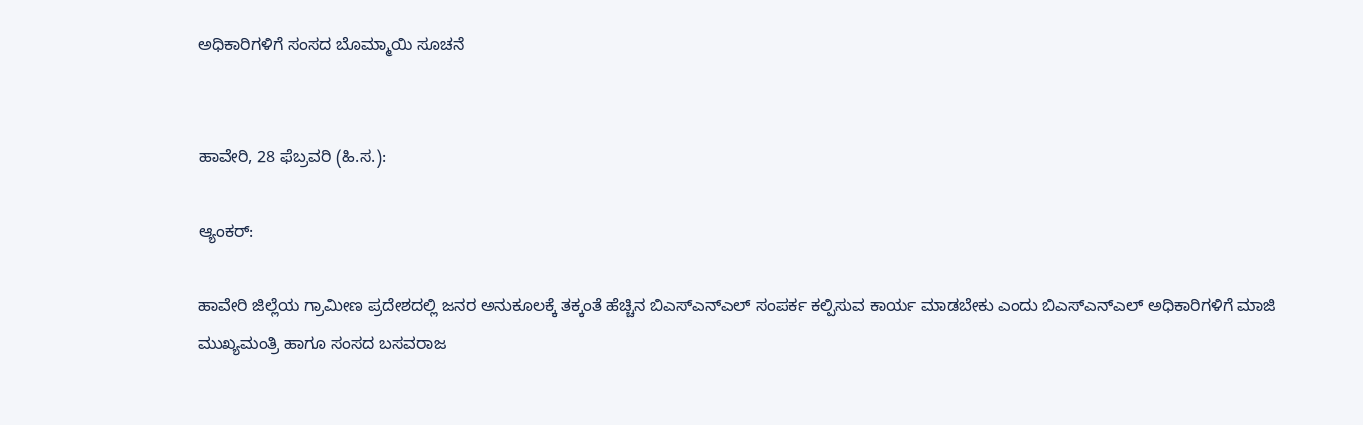ಅಧಿಕಾರಿಗಳಿಗೆ ಸಂಸದ ಬೊಮ್ಮಾಯಿ ಸೂಚನೆ


ಹಾವೇರಿ, 28 ಫೆಬ್ರವರಿ (ಹಿ.ಸ.):

ಆ್ಯಂಕರ್:

ಹಾವೇರಿ ಜಿಲ್ಲೆಯ ಗ್ರಾಮೀಣ ಪ್ರದೇಶದಲ್ಲಿ ಜನರ ಅನುಕೂಲಕ್ಕೆ ತಕ್ಕಂತೆ ಹೆಚ್ಚಿನ ಬಿಎಸ್‌ಎನ್‌ಎಲ್ ಸಂಪರ್ಕ ಕಲ್ಪಿಸುವ ಕಾರ್ಯ ಮಾಡಬೇಕು ಎಂದು ಬಿಎಸ್ಎನ್ಎಲ್ ಅಧಿಕಾರಿಗಳಿಗೆ ಮಾಜಿ ಮುಖ್ಯಮಂತ್ರಿ ಹಾಗೂ ಸಂಸದ ಬಸವರಾಜ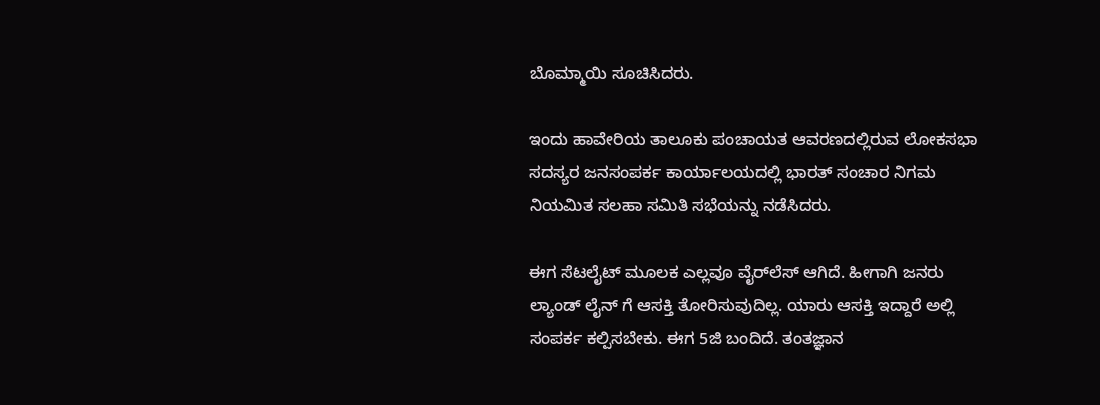ಬೊಮ್ಮಾಯಿ ಸೂಚಿಸಿದರು.

ಇಂದು ಹಾವೇರಿಯ ತಾಲೂಕು ಪಂಚಾಯತ ಆವರಣದಲ್ಲಿರುವ ಲೋಕಸಭಾ ಸದಸ್ಯರ ಜನಸಂಪರ್ಕ ಕಾರ್ಯಾಲಯದಲ್ಲಿ ಭಾರತ್ ಸಂಚಾರ ನಿಗಮ ನಿಯಮಿತ ಸಲಹಾ ಸಮಿತಿ ಸಭೆಯನ್ನು ನಡೆಸಿದರು.

ಈಗ ಸೆಟಲೈಟ್ ಮೂಲಕ ಎಲ್ಲವೂ ವೈರ್‌ಲೆಸ್ ಆಗಿದೆ. ಹೀಗಾಗಿ ಜನರು ಲ್ಯಾಂಡ್ ಲೈನ್ ಗೆ ಆಸಕ್ತಿ ತೋರಿಸುವುದಿಲ್ಲ. ಯಾರು ಆಸಕ್ತಿ ಇದ್ದಾರೆ ಅಲ್ಲಿ ಸಂಪರ್ಕ ಕಲ್ಪಿಸಬೇಕು. ಈಗ 5ಜಿ ಬಂದಿದೆ. ತಂತಜ್ಞಾನ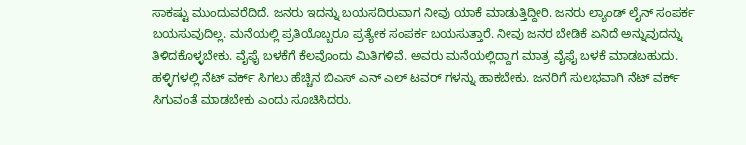ಸಾಕಷ್ಟು ಮುಂದುವರೆದಿದೆ. ಜನರು ಇದನ್ನು ಬಯಸದಿರುವಾಗ ನೀವು ಯಾಕೆ ಮಾಡುತ್ತಿದ್ದೀರಿ. ಜನರು ಲ್ಯಾಂಡ್ ಲೈನ್ ಸಂಪರ್ಕ ಬಯಸುವುದಿಲ್ಲ. ಮನೆಯಲ್ಲಿ ಪ್ರತಿಯೊಬ್ಬರೂ ಪ್ರತ್ಯೇಕ ಸಂಪರ್ಕ ಬಯಸುತ್ತಾರೆ. ನೀವು ಜನರ ಬೇಡಿಕೆ ಏನಿದೆ ಅನ್ನುವುದನ್ನು ತಿಳಿದಕೊಳ್ಳಬೇಕು. ವೈಫೈ ಬಳಕೆಗೆ ಕೆಲವೊಂದು ಮಿತಿಗಳಿವೆ. ಅವರು ಮನೆಯಲ್ಲಿದ್ದಾಗ ಮಾತ್ರ ವೈಫೈ ಬಳಕೆ ಮಾಡಬಹುದು. ಹಳ್ಳಿಗಳಲ್ಲಿ ನೆಟ್ ವರ್ಕ್ ಸಿಗಲು ಹೆಚ್ಚಿನ ಬಿಎಸ್ ಎನ್ ಎಲ್ ಟವರ್ ಗಳನ್ನು ಹಾಕಬೇಕು. ಜನರಿಗೆ ಸುಲಭವಾಗಿ ನೆಟ್ ವರ್ಕ್ ಸಿಗುವಂತೆ ಮಾಡಬೇಕು ಎಂದು ಸೂಚಿಸಿದರು.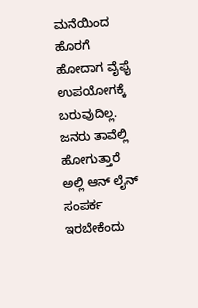ಮನೆಯಿಂದ ಹೊರಗೆ ಹೋದಾಗ ವೈಫೈ ಉಪಯೋಗಕ್ಕೆ ಬರುವುದಿಲ್ಲ. ಜನರು ತಾವೆಲ್ಲಿ ಹೋಗುತ್ತಾರೆ ಅಲ್ಲಿ ಆನ್ ಲೈನ್ ಸಂಪರ್ಕ ಇರಬೇಕೆಂದು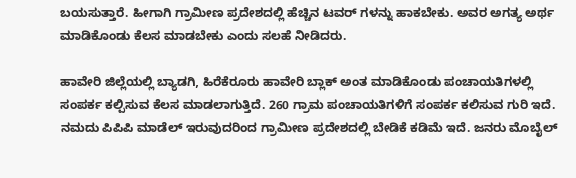ಬಯಸುತ್ತಾರೆ. ಹೀಗಾಗಿ ಗ್ರಾಮೀಣ ಪ್ರದೇಶದಲ್ಲಿ ಹೆಚ್ಚಿನ ಟವರ್ ಗಳನ್ನು ಹಾಕಬೇಕು. ಅವರ ಅಗತ್ಯ ಅರ್ಥ ಮಾಡಿಕೊಂಡು ಕೆಲಸ ಮಾಡಬೇಕು ಎಂದು ಸಲಹೆ ನೀಡಿದರು.

ಹಾವೇರಿ ಜಿಲ್ಲೆಯಲ್ಲಿ ಬ್ಯಾಡಗಿ, ಹಿರೆಕೆರೂರು ಹಾವೇರಿ ಬ್ಲಾಕ್ ಅಂತ ಮಾಡಿಕೊಂಡು ಪಂಚಾಯತಿಗಳಲ್ಲಿ ಸಂಪರ್ಕ ಕಲ್ಪಿಸುವ ಕೆಲಸ ಮಾಡಲಾಗುತ್ತಿದೆ. 260 ಗ್ರಾಮ ಪಂಚಾಯತಿಗಳಿಗೆ ಸಂಪರ್ಕ ಕಲಿಸುವ ಗುರಿ ಇದೆ. ನಮದು ಪಿಪಿಪಿ ಮಾಡೆಲ್ ಇರುವುದರಿಂದ ಗ್ರಾಮೀಣ ಪ್ರದೇಶದಲ್ಲಿ ಬೇಡಿಕೆ ಕಡಿಮೆ ಇದೆ. ಜನರು ಮೊಬೈಲ್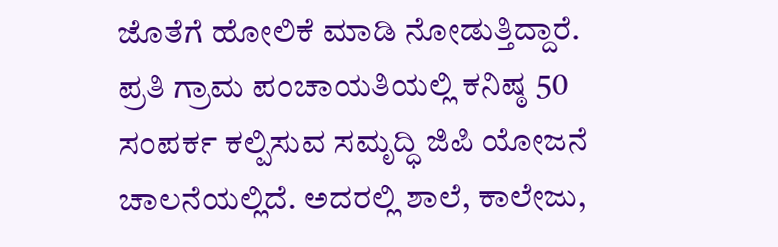ಜೊತೆಗೆ ಹೋಲಿಕೆ ಮಾಡಿ ನೋಡುತ್ತಿದ್ದಾರೆ. ಪ್ರತಿ ಗ್ರಾಮ ಪಂಚಾಯತಿಯಲ್ಲಿ ಕನಿಷ್ಠ 50 ಸಂಪರ್ಕ ಕಲ್ಪಿಸುವ ಸಮೃದ್ಧಿ ಜಿಪಿ ಯೋಜನೆ ಚಾಲನೆಯಲ್ಲಿದೆ. ಅದರಲ್ಲಿ ಶಾಲೆ, ಕಾಲೇಜು,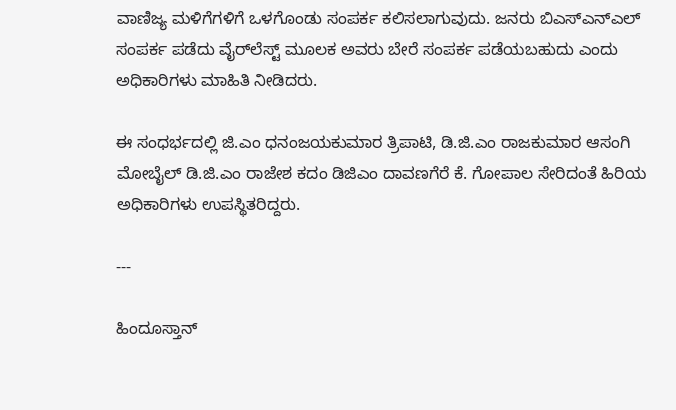ವಾಣಿಜ್ಯ ಮಳಿಗೆಗಳಿಗೆ ಒಳಗೊಂಡು ಸಂಪರ್ಕ ಕಲಿಸಲಾಗುವುದು. ಜನರು ಬಿಎಸ್ಎನ್ಎಲ್ ಸಂಪರ್ಕ ಪಡೆದು ವೈರ್‌ಲೆಸ್ಟ್ ಮೂಲಕ ಅವರು ಬೇರೆ ಸಂಪರ್ಕ ಪಡೆಯಬಹುದು ಎಂದು ಅಧಿಕಾರಿಗಳು ಮಾಹಿತಿ ನೀಡಿದರು.

ಈ ಸಂಧರ್ಭದಲ್ಲಿ ಜಿ.ಎಂ ಧನಂಜಯಕುಮಾರ ತ್ರಿಪಾಟಿ, ಡಿ.ಜಿ.ಎಂ ರಾಜಕುಮಾರ ಆಸಂಗಿ ಮೋಬೈಲ್ ಡಿ.ಜಿ.ಎಂ ರಾಜೇಶ ಕದಂ ಡಿಜಿಎಂ ದಾವಣಗೆರೆ ಕೆ. ಗೋಪಾಲ ಸೇರಿದಂತೆ ಹಿರಿಯ ಅಧಿಕಾರಿಗಳು ಉಪಸ್ಥಿತರಿದ್ದರು.

---

ಹಿಂದೂಸ್ತಾನ್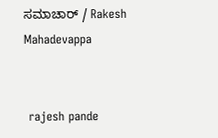ಸಮಾಚಾರ್ / Rakesh Mahadevappa


 rajesh pande